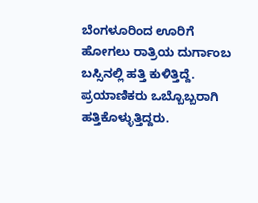ಬೆಂಗಳೂರಿಂದ ಊರಿಗೆ ಹೋಗಲು ರಾತ್ರಿಯ ದುರ್ಗಾಂಬ ಬಸ್ಸಿನಲ್ಲಿ ಹತ್ತಿ ಕುಳಿತ್ತಿದ್ದೆ. ಪ್ರಯಾಣಿಕರು ಒಬ್ಬೊಬ್ಬರಾಗಿ ಹತ್ತಿಕೊಳ್ಳುತ್ತಿದ್ದರು.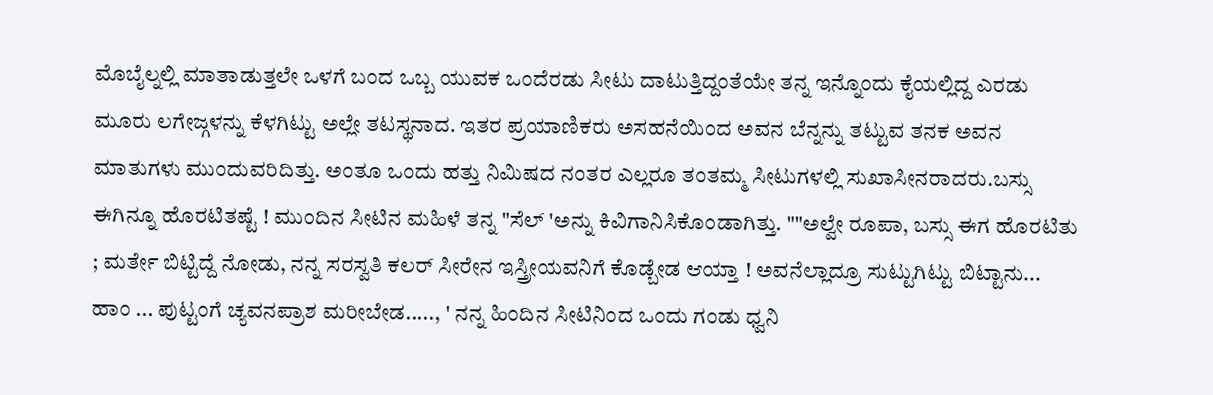ಮೊಬೈಲ್ನಲ್ಲಿ ಮಾತಾಡುತ್ತಲೇ ಒಳಗೆ ಬಂದ ಒಬ್ಬ ಯುವಕ ಒಂದೆರಡು ಸೀಟು ದಾಟುತ್ತಿದ್ದಂತೆಯೇ ತನ್ನ ಇನ್ನೊಂದು ಕೈಯಲ್ಲಿದ್ದ ಎರಡು ಮೂರು ಲಗೇಜ್ಗಳನ್ನು ಕೆಳಗಿಟ್ಟು ಅಲ್ಲೇ ತಟಸ್ಥನಾದ. ಇತರ ಪ್ರಯಾಣಿಕರು ಅಸಹನೆಯಿಂದ ಅವನ ಬೆನ್ನನ್ನು ತಟ್ಟುವ ತನಕ ಅವನ ಮಾತುಗಳು ಮುಂದುವರಿದಿತ್ತು. ಅಂತೂ ಒಂದು ಹತ್ತು ನಿಮಿಷದ ನಂತರ ಎಲ್ಲರೂ ತಂತಮ್ಮ ಸೀಟುಗಳಲ್ಲಿ ಸುಖಾಸೀನರಾದರು.ಬಸ್ಸು ಈಗಿನ್ನೂ ಹೊರಟಿತಷ್ಟೆ ! ಮುಂದಿನ ಸೀಟಿನ ಮಹಿಳೆ ತನ್ನ "ಸೆಲ್ 'ಅನ್ನು ಕಿವಿಗಾನಿಸಿಕೊಂಡಾಗಿತ್ತು. ""ಅಲ್ವೇ ರೂಪಾ, ಬಸ್ಸು ಈಗ ಹೊರಟಿತು ; ಮರ್ತೇ ಬಿಟ್ಟಿದ್ದೆ ನೋಡು, ನನ್ನ ಸರಸ್ವತಿ ಕಲರ್ ಸೀರೇನ ಇಸ್ತ್ರೀಯವನಿಗೆ ಕೊಡ್ಬೇಡ ಆಯ್ತಾ ! ಅವನೆಲ್ಲಾದ್ರೂ ಸುಟ್ಟುಗಿಟ್ಟು ಬಿಟ್ಟಾನು... ಹಾಂ ... ಪುಟ್ಟಂಗೆ ಚ್ಯವನಪ್ರಾಶ ಮರೀಬೇಡ....., ' ನನ್ನ ಹಿಂದಿನ ಸೀಟಿನಿಂದ ಒಂದು ಗಂಡು ಧ್ವನಿ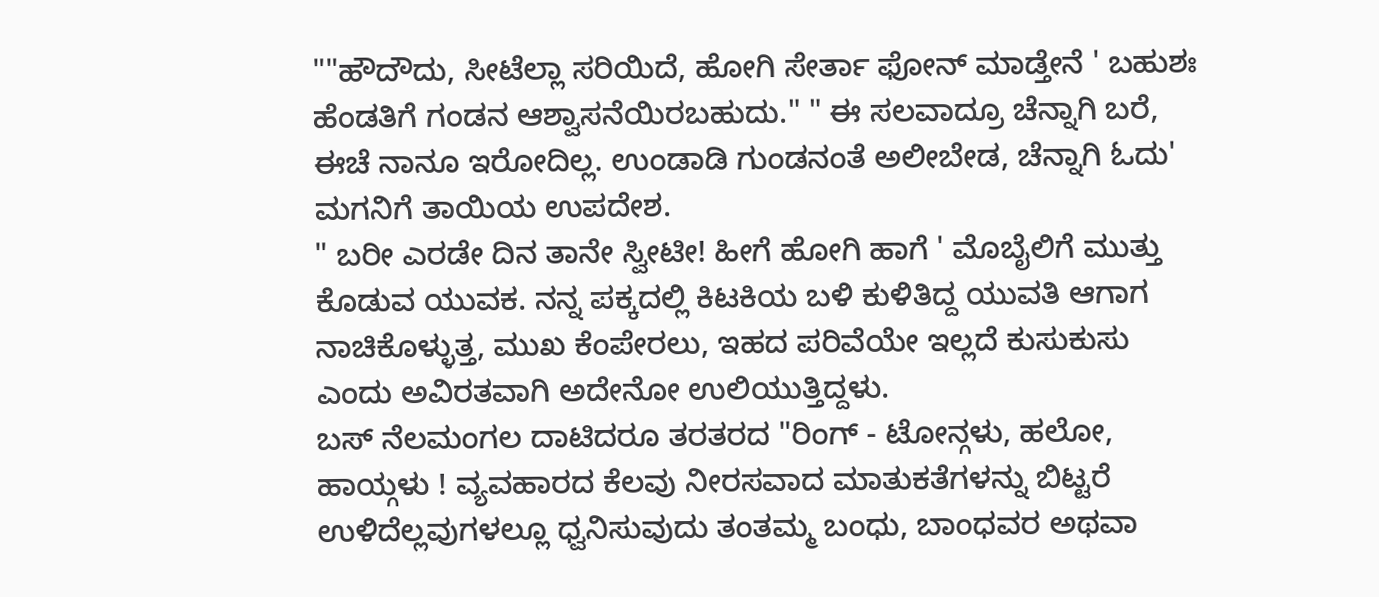""ಹೌದೌದು, ಸೀಟೆಲ್ಲಾ ಸರಿಯಿದೆ, ಹೋಗಿ ಸೇರ್ತಾ ಫೋನ್ ಮಾಡ್ತೇನೆ ' ಬಹುಶಃ ಹೆಂಡತಿಗೆ ಗಂಡನ ಆಶ್ವಾಸನೆಯಿರಬಹುದು." " ಈ ಸಲವಾದ್ರೂ ಚೆನ್ನಾಗಿ ಬರೆ, ಈಚೆ ನಾನೂ ಇರೋದಿಲ್ಲ. ಉಂಡಾಡಿ ಗುಂಡನಂತೆ ಅಲೀಬೇಡ, ಚೆನ್ನಾಗಿ ಓದು' ಮಗನಿಗೆ ತಾಯಿಯ ಉಪದೇಶ.
" ಬರೀ ಎರಡೇ ದಿನ ತಾನೇ ಸ್ವೀಟೀ! ಹೀಗೆ ಹೋಗಿ ಹಾಗೆ ' ಮೊಬೈಲಿಗೆ ಮುತ್ತು ಕೊಡುವ ಯುವಕ. ನನ್ನ ಪಕ್ಕದಲ್ಲಿ ಕಿಟಕಿಯ ಬಳಿ ಕುಳಿತಿದ್ದ ಯುವತಿ ಆಗಾಗ ನಾಚಿಕೊಳ್ಳುತ್ತ, ಮುಖ ಕೆಂಪೇರಲು, ಇಹದ ಪರಿವೆಯೇ ಇಲ್ಲದೆ ಕುಸುಕುಸು ಎಂದು ಅವಿರತವಾಗಿ ಅದೇನೋ ಉಲಿಯುತ್ತಿದ್ದಳು.
ಬಸ್ ನೆಲಮಂಗಲ ದಾಟಿದರೂ ತರತರದ "ರಿಂಗ್ - ಟೋನ್ಗಳು, ಹಲೋ, ಹಾಯ್ಗಳು ! ವ್ಯವಹಾರದ ಕೆಲವು ನೀರಸವಾದ ಮಾತುಕತೆಗಳನ್ನು ಬಿಟ್ಟರೆ ಉಳಿದೆಲ್ಲವುಗಳಲ್ಲೂ ಧ್ವನಿಸುವುದು ತಂತಮ್ಮ ಬಂಧು, ಬಾಂಧವರ ಅಥವಾ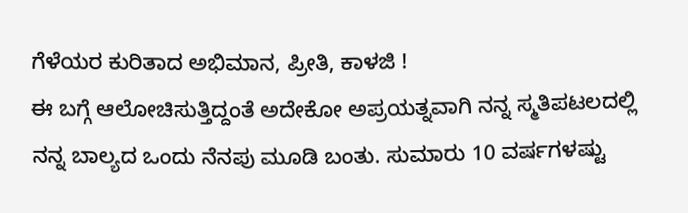ಗೆಳೆಯರ ಕುರಿತಾದ ಅಭಿಮಾನ, ಪ್ರೀತಿ, ಕಾಳಜಿ !
ಈ ಬಗ್ಗೆ ಆಲೋಚಿಸುತ್ತಿದ್ದಂತೆ ಅದೇಕೋ ಅಪ್ರಯತ್ನವಾಗಿ ನನ್ನ ಸ್ಮತಿಪಟಲದಲ್ಲಿ ನನ್ನ ಬಾಲ್ಯದ ಒಂದು ನೆನಪು ಮೂಡಿ ಬಂತು. ಸುಮಾರು 10 ವರ್ಷಗಳಷ್ಟು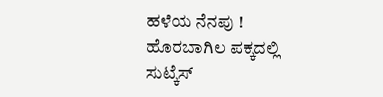ಹಳೆಯ ನೆನಪು !
ಹೊರಬಾಗಿಲ ಪಕ್ಕದಲ್ಲಿ ಸುಟ್ಕೆಸ್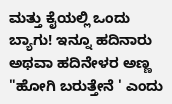ಮತ್ತು ಕೈಯಲ್ಲಿ ಒಂದು ಬ್ಯಾಗು! ಇನ್ನೂ ಹದಿನಾರು ಅಥವಾ ಹದಿನೇಳರ ಅಣ್ಣ "ಹೋಗಿ ಬರುತ್ತೇನೆ ' ಎಂದು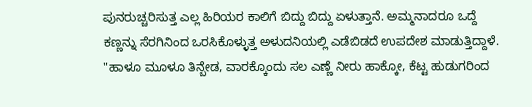ಪುನರುಚ್ಚರಿಸುತ್ತ ಎಲ್ಲ ಹಿರಿಯರ ಕಾಲಿಗೆ ಬಿದ್ದು ಬಿದ್ದು ಏಳುತ್ತಾನೆ. ಅಮ್ಮನಾದರೂ ಒದ್ದೆ ಕಣ್ಣನ್ನು ಸೆರಗಿನಿಂದ ಒರಸಿಕೊಳ್ಳುತ್ತ ಅಳುದನಿಯಲ್ಲಿ ಎಡೆಬಿಡದೆ ಉಪದೇಶ ಮಾಡುತ್ತಿದ್ದಾಳೆ. "ಹಾಳೂ ಮೂಳೂ ತಿನ್ಬೇಡ, ವಾರಕ್ಕೊಂದು ಸಲ ಎಣ್ಣೆ ನೀರು ಹಾಕ್ಕೋ, ಕೆಟ್ಟ ಹುಡುಗರಿಂದ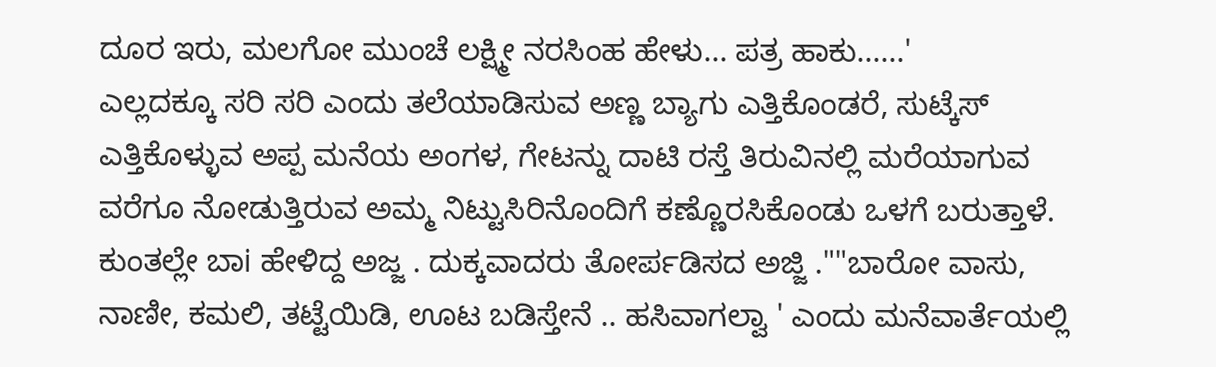ದೂರ ಇರು, ಮಲಗೋ ಮುಂಚೆ ಲಕ್ಷ್ಮೀ ನರಸಿಂಹ ಹೇಳು... ಪತ್ರ ಹಾಕು......'
ಎಲ್ಲದಕ್ಕೂ ಸರಿ ಸರಿ ಎಂದು ತಲೆಯಾಡಿಸುವ ಅಣ್ಣ ಬ್ಯಾಗು ಎತ್ತಿಕೊಂಡರೆ, ಸುಟ್ಕೆಸ್ ಎತ್ತಿಕೊಳ್ಳುವ ಅಪ್ಪ ಮನೆಯ ಅಂಗಳ, ಗೇಟನ್ನು ದಾಟಿ ರಸ್ತೆ ತಿರುವಿನಲ್ಲಿ ಮರೆಯಾಗುವ ವರೆಗೂ ನೋಡುತ್ತಿರುವ ಅಮ್ಮ ನಿಟ್ಟುಸಿರಿನೊಂದಿಗೆ ಕಣ್ಣೊರಸಿಕೊಂಡು ಒಳಗೆ ಬರುತ್ತಾಳೆ. ಕುಂತಲ್ಲೇ ಬಾi ಹೇಳಿದ್ದ ಅಜ್ಜ . ದುಕ್ಕವಾದರು ತೋರ್ಪಡಿಸದ ಅಜ್ಜಿ .""ಬಾರೋ ವಾಸು, ನಾಣೀ, ಕಮಲಿ, ತಟ್ಟೆಯಿಡಿ, ಊಟ ಬಡಿಸ್ತೇನೆ .. ಹಸಿವಾಗಲ್ವಾ ' ಎಂದು ಮನೆವಾರ್ತೆಯಲ್ಲಿ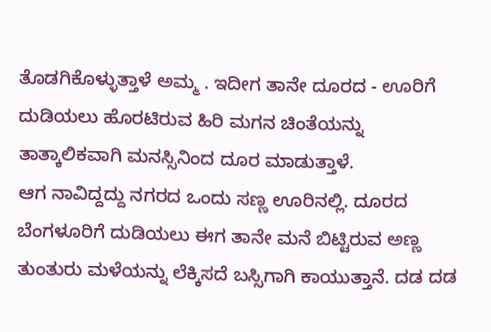ತೊಡಗಿಕೊಳ್ಳುತ್ತಾಳೆ ಅಮ್ಮ . ಇದೀಗ ತಾನೇ ದೂರದ - ಊರಿಗೆ ದುಡಿಯಲು ಹೊರಟಿರುವ ಹಿರಿ ಮಗನ ಚಿಂತೆಯನ್ನು ತಾತ್ಕಾಲಿಕವಾಗಿ ಮನಸ್ಸಿನಿಂದ ದೂರ ಮಾಡುತ್ತಾಳೆ.
ಆಗ ನಾವಿದ್ದದ್ದು ನಗರದ ಒಂದು ಸಣ್ಣ ಊರಿನಲ್ಲಿ. ದೂರದ ಬೆಂಗಳೂರಿಗೆ ದುಡಿಯಲು ಈಗ ತಾನೇ ಮನೆ ಬಿಟ್ಟಿರುವ ಅಣ್ಣ ತುಂತುರು ಮಳೆಯನ್ನು ಲೆಕ್ಕಿಸದೆ ಬಸ್ಸಿಗಾಗಿ ಕಾಯುತ್ತಾನೆ. ದಡ ದಡ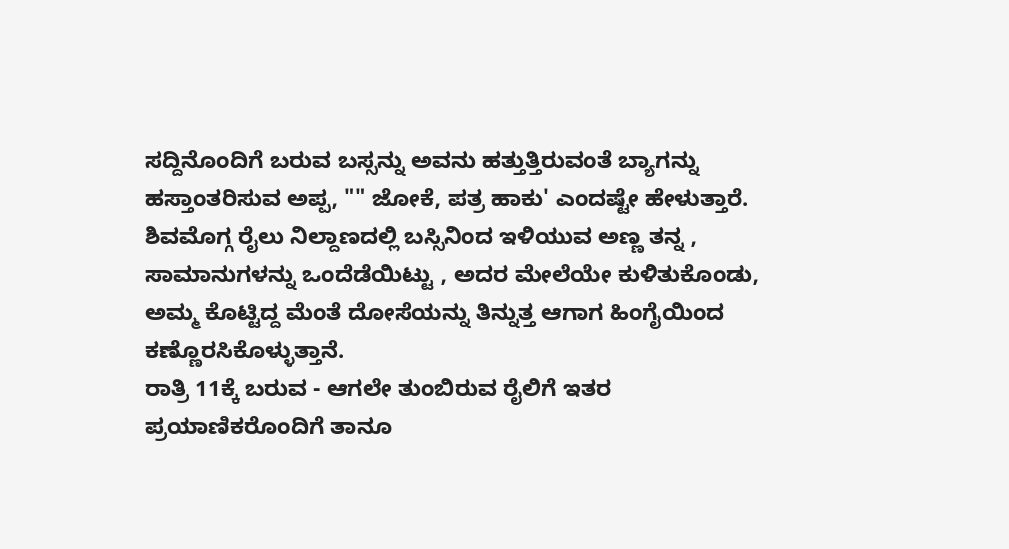ಸದ್ದಿನೊಂದಿಗೆ ಬರುವ ಬಸ್ಸನ್ನು ಅವನು ಹತ್ತುತ್ತಿರುವಂತೆ ಬ್ಯಾಗನ್ನು ಹಸ್ತಾಂತರಿಸುವ ಅಪ್ಪ, "" ಜೋಕೆ, ಪತ್ರ ಹಾಕು' ಎಂದಷ್ಟೇ ಹೇಳುತ್ತಾರೆ.
ಶಿವಮೊಗ್ಗ ರೈಲು ನಿಲ್ದಾಣದಲ್ಲಿ ಬಸ್ಸಿನಿಂದ ಇಳಿಯುವ ಅಣ್ಣ ತನ್ನ , ಸಾಮಾನುಗಳನ್ನು ಒಂದೆಡೆಯಿಟ್ಟು , ಅದರ ಮೇಲೆಯೇ ಕುಳಿತುಕೊಂಡು, ಅಮ್ಮ ಕೊಟ್ಟಿದ್ದ ಮೆಂತೆ ದೋಸೆಯನ್ನು ತಿನ್ನುತ್ತ ಆಗಾಗ ಹಿಂಗೈಯಿಂದ ಕಣ್ಣೊರಸಿಕೊಳ್ಳುತ್ತಾನೆ.
ರಾತ್ರಿ 11ಕ್ಕೆ ಬರುವ - ಆಗಲೇ ತುಂಬಿರುವ ರೈಲಿಗೆ ಇತರ ಪ್ರಯಾಣಿಕರೊಂದಿಗೆ ತಾನೂ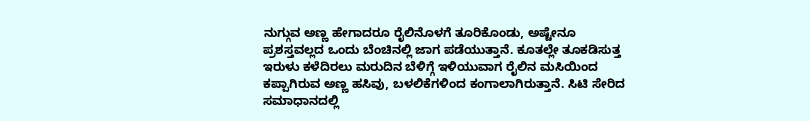ನುಗ್ಗುವ ಅಣ್ಣ ಹೇಗಾದರೂ ರೈಲಿನೊಳಗೆ ತೂರಿಕೊಂಡು, ಅಷ್ಟೇನೂ ಪ್ರಶಸ್ತವಲ್ಲದ ಒಂದು ಬೆಂಚಿನಲ್ಲಿ ಜಾಗ ಪಡೆಯುತ್ತಾನೆ. ಕೂತಲ್ಲೇ ತೂಕಡಿಸುತ್ತ ಇರುಳು ಕಳೆದಿರಲು ಮರುದಿನ ಬೆಳಿಗ್ಗೆ ಇಳಿಯುವಾಗ ರೈಲಿನ ಮಸಿಯಿಂದ ಕಪ್ಪಾಗಿರುವ ಅಣ್ಣ ಹಸಿವು, ಬಳಲಿಕೆಗಳಿಂದ ಕಂಗಾಲಾಗಿರುತ್ತಾನೆ. ಸಿಟಿ ಸೇರಿದ ಸಮಾಧಾನದಲ್ಲಿ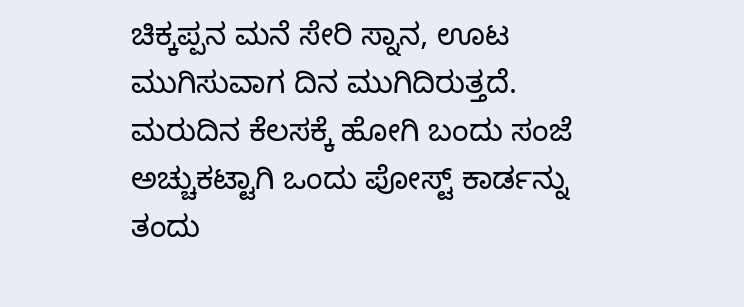ಚಿಕ್ಕಪ್ಪನ ಮನೆ ಸೇರಿ ಸ್ನಾನ, ಊಟ ಮುಗಿಸುವಾಗ ದಿನ ಮುಗಿದಿರುತ್ತದೆ. ಮರುದಿನ ಕೆಲಸಕ್ಕೆ ಹೋಗಿ ಬಂದು ಸಂಜೆ ಅಚ್ಚುಕಟ್ಟಾಗಿ ಒಂದು ಪೋಸ್ಟ್ ಕಾರ್ಡನ್ನು ತಂದು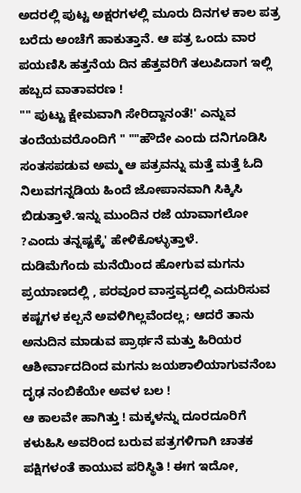ಅದರಲ್ಲಿ ಪುಟ್ಟ ಅಕ್ಷರಗಳಲ್ಲಿ ಮೂರು ದಿನಗಳ ಕಾಲ ಪತ್ರ ಬರೆದು ಅಂಚೆಗೆ ಹಾಕುತ್ತಾನೆ. ಆ ಪತ್ರ ಒಂದು ವಾರ ಪಯಣಿಸಿ ಹತ್ತನೆಯ ದಿನ ಹೆತ್ತವರಿಗೆ ತಲುಪಿದಾಗ ಇಲ್ಲಿ ಹಬ್ಬದ ವಾತಾವರಣ !
"" ಪುಟ್ಟು ಕ್ಷೇಮವಾಗಿ ಸೇರಿದ್ದಾನಂತೆ!' ಎನ್ನುವ ತಂದೆಯವರೊಂದಿಗೆ " ""ಹೌದೇ ಎಂದು ದನಿಗೂಡಿಸಿ ಸಂತಸಪಡುವ ಅಮ್ಮ ಆ ಪತ್ರವನ್ನು ಮತ್ತೆ ಮತ್ತೆ ಓದಿ ನಿಲುವಗನ್ನಡಿಯ ಹಿಂದೆ ಜೋಪಾನವಾಗಿ ಸಿಕ್ಕಿಸಿ ಬಿಡುತ್ತಾಳೆ.ಇನ್ನು ಮುಂದಿನ ರಜೆ ಯಾವಾಗಲೋ ?ಎಂದು ತನ್ನಷ್ಟಕ್ಕೆ' ಹೇಳಿಕೊಳ್ಳುತ್ತಾಳೆ.
ದುಡಿಮೆಗೆಂದು ಮನೆಯಿಂದ ಹೋಗುವ ಮಗನು ಪ್ರಯಾಣದಲ್ಲಿ , ಪರವೂರ ವಾಸ್ತವ್ಯದಲ್ಲಿ ಎದುರಿಸುವ ಕಷ್ಟಗಳ ಕಲ್ಪನೆ ಅವಳಿಗಿಲ್ಲವೆಂದಲ್ಲ; ಆದರೆ ತಾನು ಅನುದಿನ ಮಾಡುವ ಪ್ರಾರ್ಥನೆ ಮತ್ತು ಹಿರಿಯರ ಆಶೀರ್ವಾದದಿಂದ ಮಗನು ಜಯಶಾಲಿಯಾಗುವನೆಂಬ ದೃಢ ನಂಬಿಕೆಯೇ ಅವಳ ಬಲ !
ಆ ಕಾಲವೇ ಹಾಗಿತ್ತು ! ಮಕ್ಕಳನ್ನು ದೂರದೂರಿಗೆ ಕಳುಹಿಸಿ ಅವರಿಂದ ಬರುವ ಪತ್ರಗಳಿಗಾಗಿ ಚಾತಕ ಪಕ್ಷಿಗಳಂತೆ ಕಾಯುವ ಪರಿಸ್ಥಿತಿ ! ಈಗ ಇದೋ,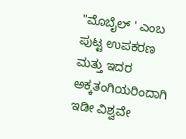"ಮೊಬೈಲ್ ' ಎಂಬ ಪುಟ್ಟ ಉಪಕರಣ ಮತ್ತು ಇದರ ಅಕ್ಕತಂಗಿಯರಿಂದಾಗಿ ಇಡೀ ವಿಶ್ವವೇ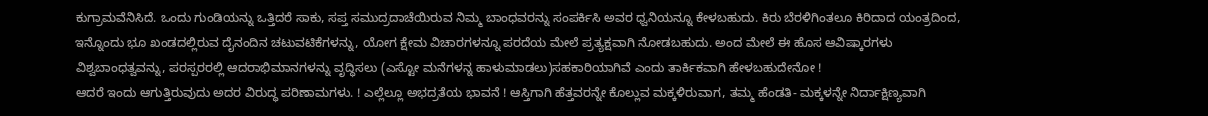ಕುಗ್ರಾಮವೆನಿಸಿದೆ. ಒಂದು ಗುಂಡಿಯನ್ನು ಒತ್ತಿದರೆ ಸಾಕು, ಸಪ್ತ ಸಮುದ್ರದಾಚೆಯಿರುವ ನಿಮ್ಮ ಬಾಂಧವರನ್ನು ಸಂಪರ್ಕಿಸಿ ಅವರ ಧ್ವನಿಯನ್ನೂ ಕೇಳಬಹುದು. ಕಿರು ಬೆರಳಿಗಿಂತಲೂ ಕಿರಿದಾದ ಯಂತ್ರದಿಂದ, ಇನ್ನೊಂದು ಭೂ ಖಂಡದಲ್ಲಿರುವ ದೈನಂದಿನ ಚಟುವಟಿಕೆಗಳನ್ನು, ಯೋಗ ಕ್ಷೇಮ ವಿಚಾರಗಳನ್ನೂ ಪರದೆಯ ಮೇಲೆ ಪ್ರತ್ಯಕ್ಷವಾಗಿ ನೋಡಬಹುದು. ಅಂದ ಮೇಲೆ ಈ ಹೊಸ ಆವಿಷ್ಕಾರಗಳು ವಿಶ್ವಬಾಂಧತ್ವವನ್ನು, ಪರಸ್ಪರರಲ್ಲಿ ಆದರಾಭಿಮಾನಗಳನ್ನು ವೃದ್ಧಿಸಲು (ಎಸ್ಟೋ ಮನೆಗಳನ್ನ ಹಾಳುಮಾಡಲು)ಸಹಕಾರಿಯಾಗಿವೆ ಎಂದು ತಾರ್ಕಿಕವಾಗಿ ಹೇಳಬಹುದೇನೋ !
ಆದರೆ ಇಂದು ಆಗುತ್ತಿರುವುದು ಅದರ ವಿರುದ್ಧ ಪರಿಣಾಮಗಳು. ! ಎಲ್ಲೆಲ್ಲೂ ಅಭದ್ರತೆಯ ಭಾವನೆ ! ಆಸ್ತಿಗಾಗಿ ಹೆತ್ತವರನ್ನೇ ಕೊಲ್ಲುವ ಮಕ್ಕಳಿರುವಾಗ, ತಮ್ಮ ಹೆಂಡತಿ- ಮಕ್ಕಳನ್ನೇ ನಿರ್ದಾಕ್ಷಿಣ್ಯವಾಗಿ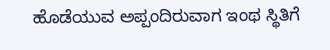ಹೊಡೆಯುವ ಅಪ್ಪಂದಿರುವಾಗ ಇಂಥ ಸ್ಥಿತಿಗೆ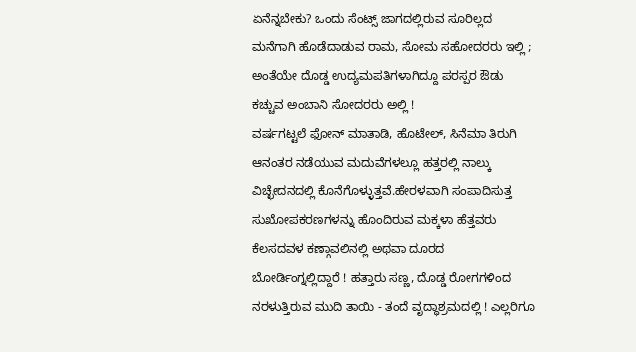ಏನೆನ್ನಬೇಕು? ಒಂದು ಸೆಂಟ್ಸ್ ಜಾಗದಲ್ಲಿರುವ ಸೂರಿಲ್ಲದ ಮನೆಗಾಗಿ ಹೊಡೆದಾಡುವ ರಾಮ, ಸೋಮ ಸಹೋದರರು ಇಲ್ಲಿ ; ಅಂತೆಯೇ ದೊಡ್ಡ ಉದ್ಯಮಪತಿಗಳಾಗಿದ್ದೂ ಪರಸ್ಪರ ಔಡು ಕಚ್ಚುವ ಅಂಬಾನಿ ಸೋದರರು ಅಲ್ಲಿ !
ವರ್ಷಗಟ್ಟಲೆ ಫೋನ್ ಮಾತಾಡಿ, ಹೊಟೇಲ್, ಸಿನೆಮಾ ತಿರುಗಿ ಆನಂತರ ನಡೆಯುವ ಮದುವೆಗಳಲ್ಲೂ ಹತ್ತರಲ್ಲಿ ನಾಲ್ಕು ವಿಚ್ಛೇದನದಲ್ಲಿ ಕೊನೆಗೊಳ್ಳುತ್ತವೆ.ಹೇರಳವಾಗಿ ಸಂಪಾದಿಸುತ್ತ ಸುಖೋಪಕರಣಗಳನ್ನು ಹೊಂದಿರುವ ಮಕ್ಕಳಾ ಹೆತ್ತವರು ಕೆಲಸದವಳ ಕಣ್ಗಾವಲಿನಲ್ಲಿ ಅಥವಾ ದೂರದ ಬೋರ್ಡಿಂಗ್ನಲ್ಲಿದ್ದಾರೆ ! ಹತ್ತಾರು ಸಣ್ಣ, ದೊಡ್ಡ ರೋಗಗಳಿಂದ ನರಳುತ್ತಿರುವ ಮುದಿ ತಾಯಿ - ತಂದೆ ವೃದ್ಧಾಶ್ರಮದಲ್ಲಿ ! ಎಲ್ಲರಿಗೂ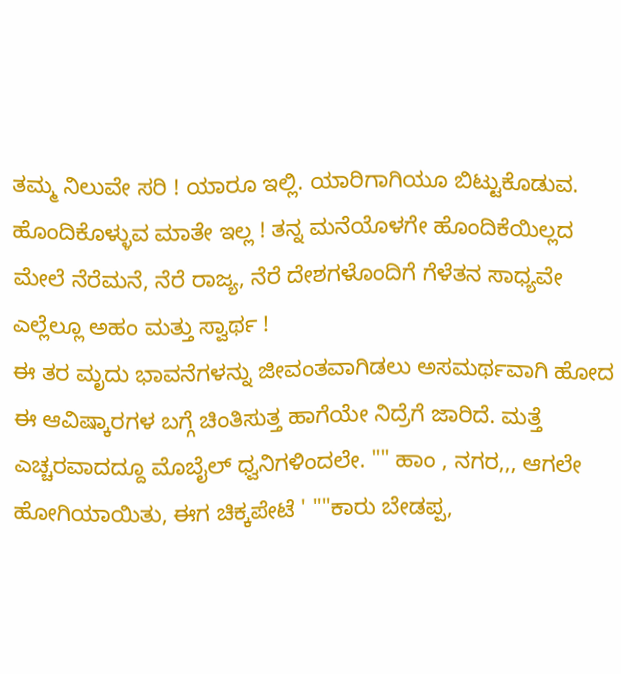ತಮ್ಮ ನಿಲುವೇ ಸರಿ ! ಯಾರೂ ಇಲ್ಲಿ. ಯಾರಿಗಾಗಿಯೂ ಬಿಟ್ಟುಕೊಡುವ. ಹೊಂದಿಕೊಳ್ಳುವ ಮಾತೇ ಇಲ್ಲ ! ತನ್ನ ಮನೆಯೊಳಗೇ ಹೊಂದಿಕೆಯಿಲ್ಲದ ಮೇಲೆ ನೆರೆಮನೆ, ನೆರೆ ರಾಜ್ಯ, ನೆರೆ ದೇಶಗಳೊಂದಿಗೆ ಗೆಳೆತನ ಸಾಧ್ಯವೇ ಎಲ್ಲೆಲ್ಲೂ ಅಹಂ ಮತ್ತು ಸ್ವಾರ್ಥ !
ಈ ತರ ಮೃದು ಭಾವನೆಗಳನ್ನು ಜೀವಂತವಾಗಿಡಲು ಅಸಮರ್ಥವಾಗಿ ಹೋದ ಈ ಆವಿಷ್ಕಾರಗಳ ಬಗ್ಗೆ ಚಿಂತಿಸುತ್ತ ಹಾಗೆಯೇ ನಿದ್ರೆಗೆ ಜಾರಿದೆ. ಮತ್ತೆ ಎಚ್ಚರವಾದದ್ದೂ ಮೊಬೈಲ್ ಧ್ವನಿಗಳಿಂದಲೇ. "" ಹಾಂ , ನಗರ,,, ಆಗಲೇ ಹೋಗಿಯಾಯಿತು, ಈಗ ಚಿಕ್ಕಪೇಟೆ ' ""ಕಾರು ಬೇಡಪ್ಪ,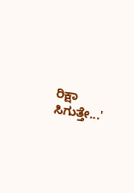ರಿಕ್ಷಾ ಸಿಗುತ್ತೇ...'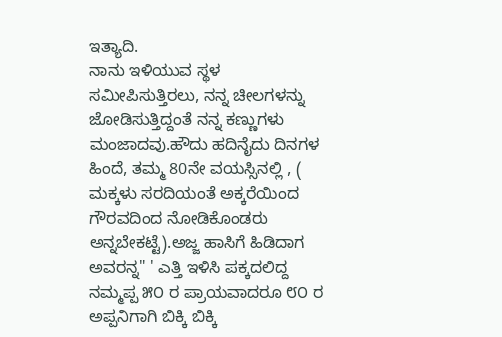ಇತ್ಯಾದಿ.
ನಾನು ಇಳಿಯುವ ಸ್ಥಳ ಸಮೀಪಿಸುತ್ತಿರಲು, ನನ್ನ ಚೀಲಗಳನ್ನು ಜೋಡಿಸುತ್ತಿದ್ದಂತೆ ನನ್ನ ಕಣ್ಣುಗಳು ಮಂಜಾದವು.ಹೌದು ಹದಿನೈದು ದಿನಗಳ ಹಿಂದೆ, ತಮ್ಮ 80ನೇ ವಯಸ್ಸಿನಲ್ಲಿ , ( ಮಕ್ಕಳು ಸರದಿಯಂತೆ ಅಕ್ಕರೆಯಿಂದ ಗೌರವದಿಂದ ನೋಡಿಕೊಂಡರು ಅನ್ನಬೇಕಟ್ಟೆ).ಅಜ್ಜ ಹಾಸಿಗೆ ಹಿಡಿದಾಗ ಅವರನ್ನ" ' ಎತ್ತಿ ಇಳಿಸಿ ಪಕ್ಕದಲಿದ್ದ ನಮ್ಮಪ್ಪ ೫೦ ರ ಪ್ರಾಯವಾದರೂ ೮೦ ರ ಅಪ್ಪನಿಗಾಗಿ ಬಿಕ್ಕಿ ಬಿಕ್ಕಿ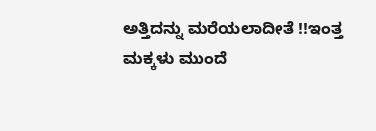ಅತ್ತಿದನ್ನು ಮರೆಯಲಾದೀತೆ !!ಇಂತ್ತ ಮಕ್ಕಳು ಮುಂದೆ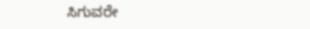ಸಿಗುವರೇ